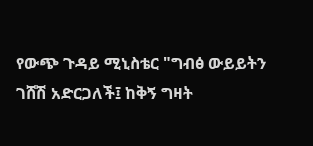የውጭ ጉዳይ ሚኒስቴር "ግብፅ ውይይትን ገሸሽ አድርጋለች፤ ከቅኝ ግዛት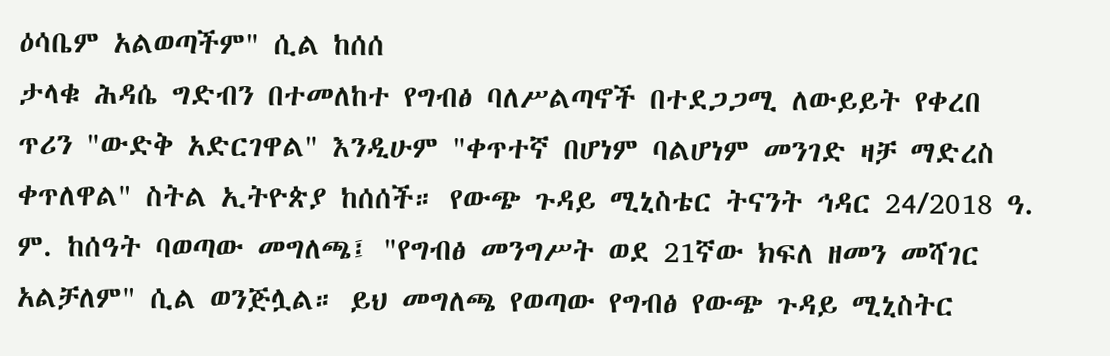ዕሳቤም አልወጣችም" ሲል ከሰሰ
ታላቁ ሕዳሴ ግድብን በተመለከተ የግብፅ ባለሥልጣኖች በተደጋጋሚ ለውይይት የቀረበ ጥሪን "ውድቅ አድርገዋል" እንዲሁም "ቀጥተኛ በሆነም ባልሆነም መንገድ ዛቻ ማድረስ ቀጥለዋል" ስትል ኢትዮጵያ ከሰሰች። የውጭ ጉዳይ ሚኒስቴር ትናንት ኅዳር 24/2018 ዓ. ም. ከሰዓት ባወጣው መግለጫ፤ "የግብፅ መንግሥት ወደ 21ኛው ክፍለ ዘመን መሻገር አልቻለም" ሲል ወንጅሏል። ይህ መግለጫ የወጣው የግብፅ የውጭ ጉዳይ ሚኒስትር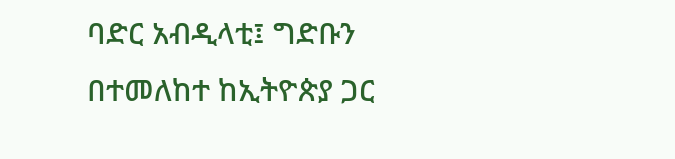ባድር አብዲላቲ፤ ግድቡን በተመለከተ ከኢትዮጵያ ጋር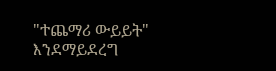"ተጨማሪ ውይይት" እንደማይደረግ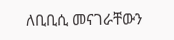ለቢቢሲ መናገራቸውን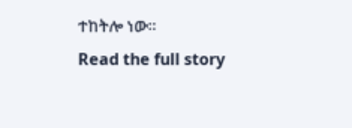ተከትሎ ነው።
Read the full story